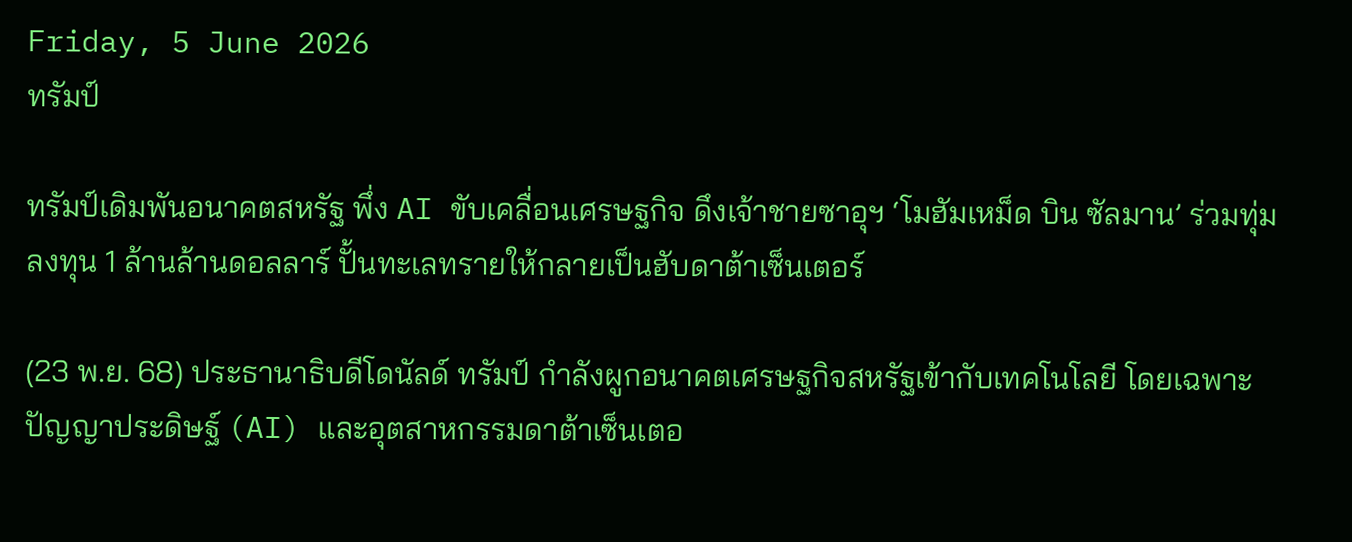Friday, 5 June 2026
ทรัมป์

ทรัมป์เดิมพันอนาคตสหรัฐ พึ่ง AI ขับเคลื่อนเศรษฐกิจ ดึงเจ้าชายซาอุฯ ‘โมฮัมเหม็ด บิน ซัลมาน’ ร่วมทุ่มลงทุน 1 ล้านล้านดอลลาร์ ปั้นทะเลทรายให้กลายเป็นฮับดาต้าเซ็นเตอร์

(23 พ.ย. 68) ประธานาธิบดีโดนัลด์ ทรัมป์ กำลังผูกอนาคตเศรษฐกิจสหรัฐเข้ากับเทคโนโลยี โดยเฉพาะปัญญาประดิษฐ์ (AI) และอุตสาหกรรมดาต้าเซ็นเตอ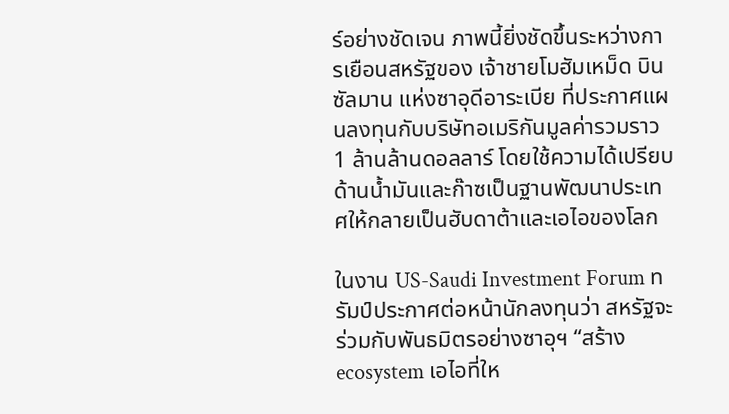ร์อย่างชัดเจน ภาพนี้ยิ่งชัดขึ้นระหว่างการเยือนสหรัฐของ เจ้าชายโมฮัมเหม็ด บิน ซัลมาน แห่งซาอุดีอาระเบีย ที่ประกาศแผนลงทุนกับบริษัทอเมริกันมูลค่ารวมราว 1 ล้านล้านดอลลาร์ โดยใช้ความได้เปรียบด้านน้ำมันและก๊าซเป็นฐานพัฒนาประเทศให้กลายเป็นฮับดาต้าและเอไอของโลก

ในงาน US-Saudi Investment Forum ทรัมป์ประกาศต่อหน้านักลงทุนว่า สหรัฐจะร่วมกับพันธมิตรอย่างซาอุฯ “สร้าง ecosystem เอไอที่ให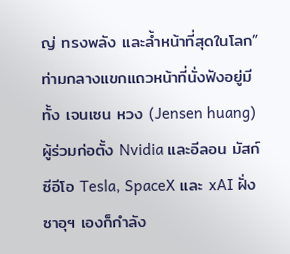ญ่ ทรงพลัง และล้ำหน้าที่สุดในโลก” ท่ามกลางแขกแถวหน้าที่นั่งฟังอยู่มีทั้ง เจนเซน หวง (Jensen huang) ผู้ร่วมก่อตั้ง Nvidia และอีลอน มัสก์ ซีอีโอ Tesla, SpaceX และ xAI ฝั่งซาอุฯ เองก็กำลัง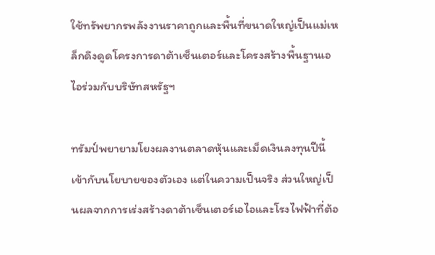ใช้ทรัพยากรพลังงานราคาถูกและพื้นที่ขนาดใหญ่เป็นแม่เหล็กดึงดูดโครงการดาต้าเซ็นเตอร์และโครงสร้างพื้นฐานเอไอร่วมกับบริษัทสหรัฐฯ

ทรัมป์พยายามโยงผลงานตลาดหุ้นและเม็ดเงินลงทุนปีนี้เข้ากับนโยบายของตัวเอง แต่ในความเป็นจริง ส่วนใหญ่เป็นผลจากการเร่งสร้างดาต้าเซ็นเตอร์เอไอและโรงไฟฟ้าที่ต้อ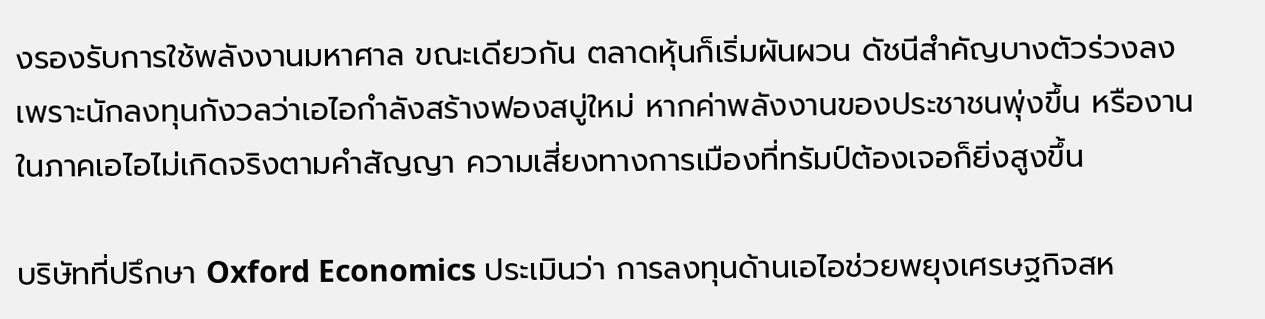งรองรับการใช้พลังงานมหาศาล ขณะเดียวกัน ตลาดหุ้นก็เริ่มผันผวน ดัชนีสำคัญบางตัวร่วงลงเพราะนักลงทุนกังวลว่าเอไอกำลังสร้างฟองสบู่ใหม่ หากค่าพลังงานของประชาชนพุ่งขึ้น หรืองานในภาคเอไอไม่เกิดจริงตามคำสัญญา ความเสี่ยงทางการเมืองที่ทรัมป์ต้องเจอก็ยิ่งสูงขึ้น

บริษัทที่ปรึกษา Oxford Economics ประเมินว่า การลงทุนด้านเอไอช่วยพยุงเศรษฐกิจสห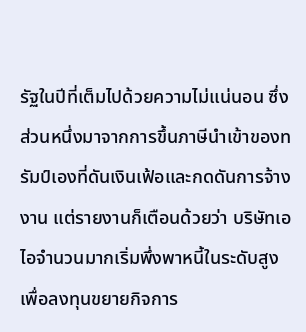รัฐในปีที่เต็มไปด้วยความไม่แน่นอน ซึ่งส่วนหนึ่งมาจากการขึ้นภาษีนำเข้าของทรัมป์เองที่ดันเงินเฟ้อและกดดันการจ้างงาน แต่รายงานก็เตือนด้วยว่า บริษัทเอไอจำนวนมากเริ่มพึ่งพาหนี้ในระดับสูงเพื่อลงทุนขยายกิจการ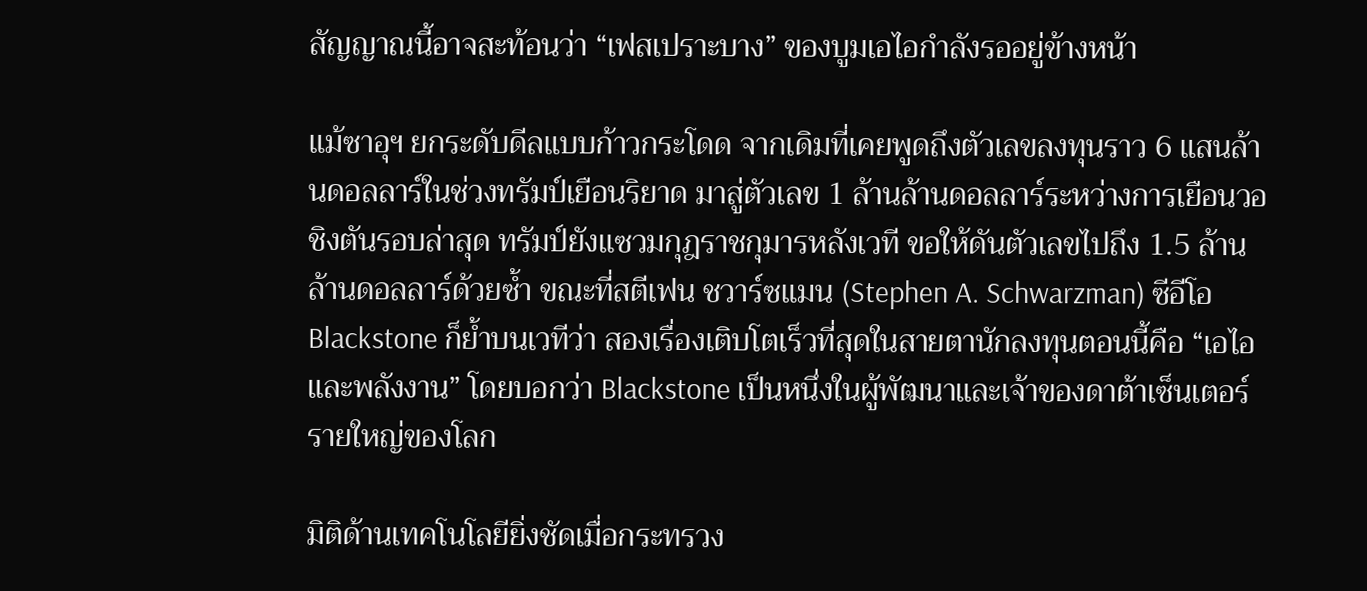สัญญาณนี้อาจสะท้อนว่า “เฟสเปราะบาง” ของบูมเอไอกำลังรออยู่ข้างหน้า

แม้ซาอุฯ ยกระดับดีลแบบก้าวกระโดด จากเดิมที่เคยพูดถึงตัวเลขลงทุนราว 6 แสนล้านดอลลาร์ในช่วงทรัมป์เยือนริยาด มาสู่ตัวเลข 1 ล้านล้านดอลลาร์ระหว่างการเยือนวอชิงตันรอบล่าสุด ทรัมป์ยังแซวมกุฎราชกุมารหลังเวที ขอให้ดันตัวเลขไปถึง 1.5 ล้านล้านดอลลาร์ด้วยซ้ำ ขณะที่สตีเฟน ชวาร์ซแมน (Stephen A. Schwarzman) ซีอีโอ Blackstone ก็ย้ำบนเวทีว่า สองเรื่องเติบโตเร็วที่สุดในสายตานักลงทุนตอนนี้คือ “เอไอและพลังงาน” โดยบอกว่า Blackstone เป็นหนึ่งในผู้พัฒนาและเจ้าของดาต้าเซ็นเตอร์รายใหญ่ของโลก

มิติด้านเทคโนโลยียิ่งชัดเมื่อกระทรวง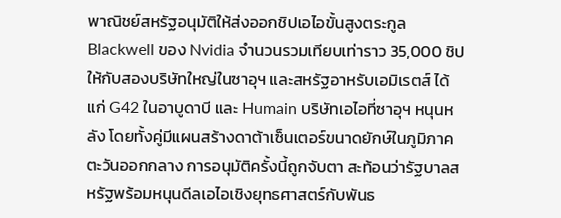พาณิชย์สหรัฐอนุมัติให้ส่งออกชิปเอไอขั้นสูงตระกูล Blackwell ของ Nvidia จำนวนรวมเทียบเท่าราว 35,000 ชิป ให้กับสองบริษัทใหญ่ในซาอุฯ และสหรัฐอาหรับเอมิเรตส์ ได้แก่ G42 ในอาบูดาบี และ Humain บริษัทเอไอที่ซาอุฯ หนุนหลัง โดยทั้งคู่มีแผนสร้างดาต้าเซ็นเตอร์ขนาดยักษ์ในภูมิภาคตะวันออกกลาง การอนุมัติครั้งนี้ถูกจับตา สะท้อนว่ารัฐบาลสหรัฐพร้อมหนุนดีลเอไอเชิงยุทธศาสตร์กับพันธ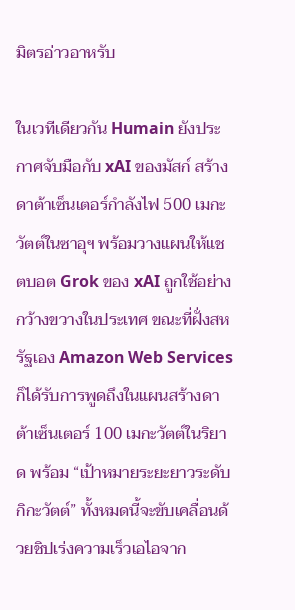มิตรอ่าวอาหรับ

ในเวทีเดียวกัน Humain ยังประกาศจับมือกับ xAI ของมัสก์ สร้างดาต้าเซ็นเตอร์กำลังไฟ 500 เมกะวัตต์ในซาอุฯ พร้อมวางแผนให้แชตบอต Grok ของ xAI ถูกใช้อย่างกว้างขวางในประเทศ ขณะที่ฝั่งสหรัฐเอง Amazon Web Services ก็ได้รับการพูดถึงในแผนสร้างดาต้าเซ็นเตอร์ 100 เมกะวัตต์ในริยาด พร้อม “เป้าหมายระยะยาวระดับกิกะวัตต์” ทั้งหมดนี้จะขับเคลื่อนด้วยชิปเร่งความเร็วเอไอจาก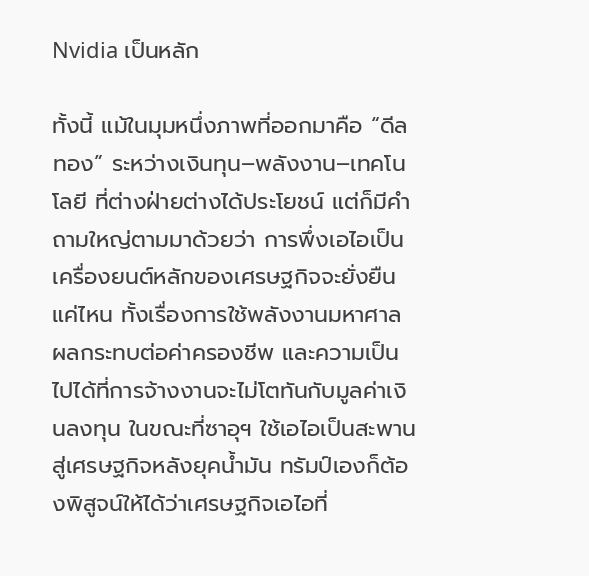Nvidia เป็นหลัก

ทั้งนี้ แม้ในมุมหนึ่งภาพที่ออกมาคือ “ดีลทอง” ระหว่างเงินทุน–พลังงาน–เทคโนโลยี ที่ต่างฝ่ายต่างได้ประโยชน์ แต่ก็มีคำถามใหญ่ตามมาด้วยว่า การพึ่งเอไอเป็นเครื่องยนต์หลักของเศรษฐกิจจะยั่งยืนแค่ไหน ทั้งเรื่องการใช้พลังงานมหาศาล ผลกระทบต่อค่าครองชีพ และความเป็นไปได้ที่การจ้างงานจะไม่โตทันกับมูลค่าเงินลงทุน ในขณะที่ซาอุฯ ใช้เอไอเป็นสะพานสู่เศรษฐกิจหลังยุคน้ำมัน ทรัมป์เองก็ต้องพิสูจน์ให้ได้ว่าเศรษฐกิจเอไอที่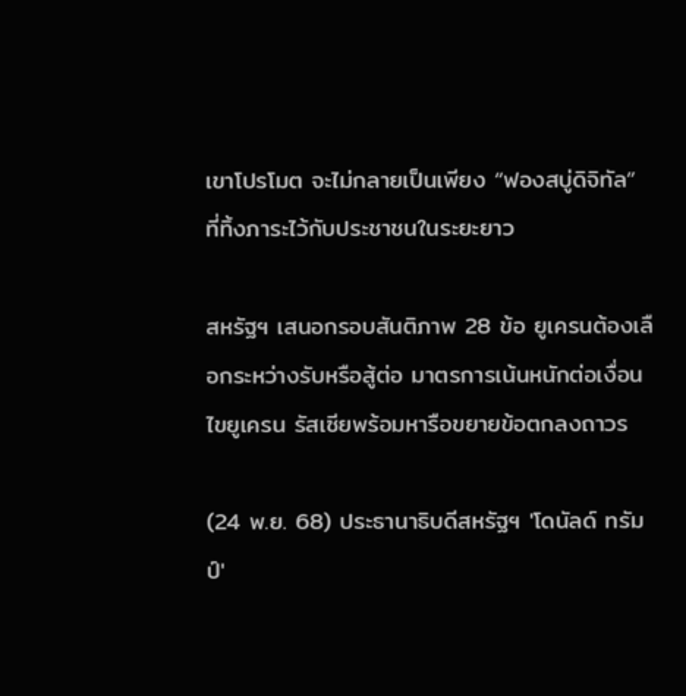เขาโปรโมต จะไม่กลายเป็นเพียง “ฟองสบู่ดิจิทัล” ที่ทิ้งภาระไว้กับประชาชนในระยะยาว

สหรัฐฯ เสนอกรอบสันติภาพ 28 ข้อ ยูเครนต้องเลือกระหว่างรับหรือสู้ต่อ มาตรการเน้นหนักต่อเงื่อนไขยูเครน รัสเซียพร้อมหารือขยายข้อตกลงถาวร

(24 พ.ย. 68) ประธานาธิบดีสหรัฐฯ 'โดนัลด์ ทรัมป์'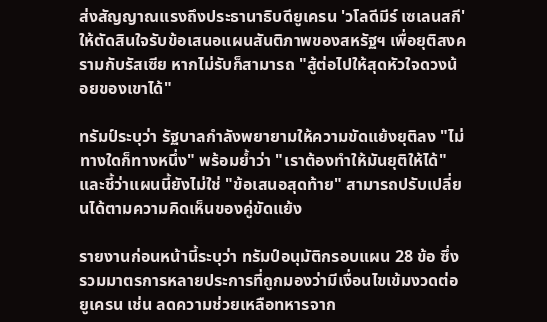ส่งสัญญาณแรงถึงประธานาธิบดียูเครน 'วโลดีมีร์ เซเลนสกี' ให้ตัดสินใจรับข้อเสนอแผนสันติภาพของสหรัฐฯ เพื่อยุติสงครามกับรัสเซีย หากไม่รับก็สามารถ "สู้ต่อไปให้สุดหัวใจดวงน้อยของเขาได้"

ทรัมป์ระบุว่า รัฐบาลกำลังพยายามให้ความขัดแย้งยุติลง "ไม่ทางใดก็ทางหนึ่ง" พร้อมย้ำว่า "เราต้องทำให้มันยุติให้ได้" และชี้ว่าแผนนี้ยังไม่ใช่ "ข้อเสนอสุดท้าย" สามารถปรับเปลี่ยนได้ตามความคิดเห็นของคู่ขัดแย้ง

รายงานก่อนหน้านี้ระบุว่า ทรัมป์อนุมัติกรอบแผน 28 ข้อ ซึ่งรวมมาตรการหลายประการที่ถูกมองว่ามีเงื่อนไขเข้มงวดต่อยูเครน เช่น ลดความช่วยเหลือทหารจาก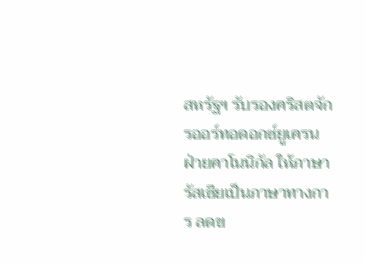สหรัฐฯ รับรองคริสตจักรออร์ทอดอกซ์ยูเครนฝ่ายคาโนนิกัล ให้ภาษารัสเซียเป็นภาษาทางการ ลดข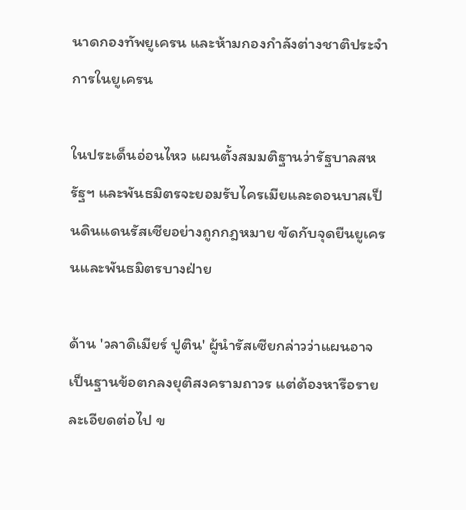นาดกองทัพยูเครน และห้ามกองกำลังต่างชาติประจำการในยูเครน

ในประเด็นอ่อนไหว แผนตั้งสมมติฐานว่ารัฐบาลสหรัฐฯ และพันธมิตรจะยอมรับไครเมียและดอนบาสเป็นดินแดนรัสเซียอย่างถูกกฎหมาย ขัดกับจุดยืนยูเครนและพันธมิตรบางฝ่าย

ด้าน 'วลาดิเมียร์ ปูติน' ผู้นำรัสเซียกล่าวว่าแผนอาจเป็นฐานข้อตกลงยุติสงครามถาวร แต่ต้องหารือรายละเอียดต่อไป ข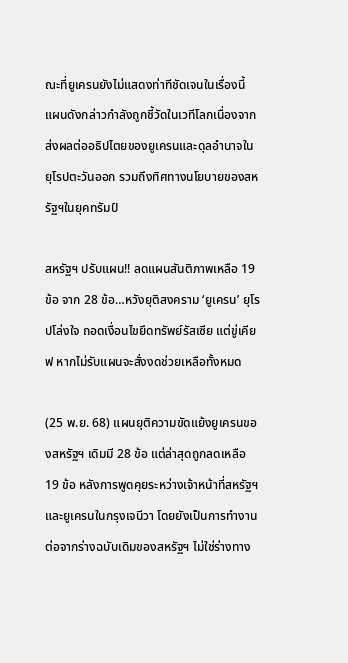ณะที่ยูเครนยังไม่แสดงท่าทีชัดเจนในเรื่องนี้ แผนดังกล่าวกำลังถูกชี้วัดในเวทีโลกเนื่องจากส่งผลต่ออธิปไตยของยูเครนและดุลอำนาจในยุโรปตะวันออก รวมถึงทิศทางนโยบายของสหรัฐฯในยุคทรัมป์

สหรัฐฯ ปรับแผน!! ลดแผนสันติภาพเหลือ 19 ข้อ จาก 28 ข้อ…หวังยุติสงคราม ‘ยูเครน’ ยุโรปโล่งใจ ถอดเงื่อนไขยึดทรัพย์รัสเซีย แต่ขู่เคียฟ หากไม่รับแผนจะสั่งงดช่วยเหลือทั้งหมด

(25 พ.ย. 68) แผนยุติความขัดแย้งยูเครนของสหรัฐฯ เดิมมี 28 ข้อ แต่ล่าสุดถูกลดเหลือ 19 ข้อ หลังการพูดคุยระหว่างเจ้าหน้าที่สหรัฐฯ และยูเครนในกรุงเจนีวา โดยยังเป็นการทำงานต่อจากร่างฉบับเดิมของสหรัฐฯ ไม่ใช่ร่างทาง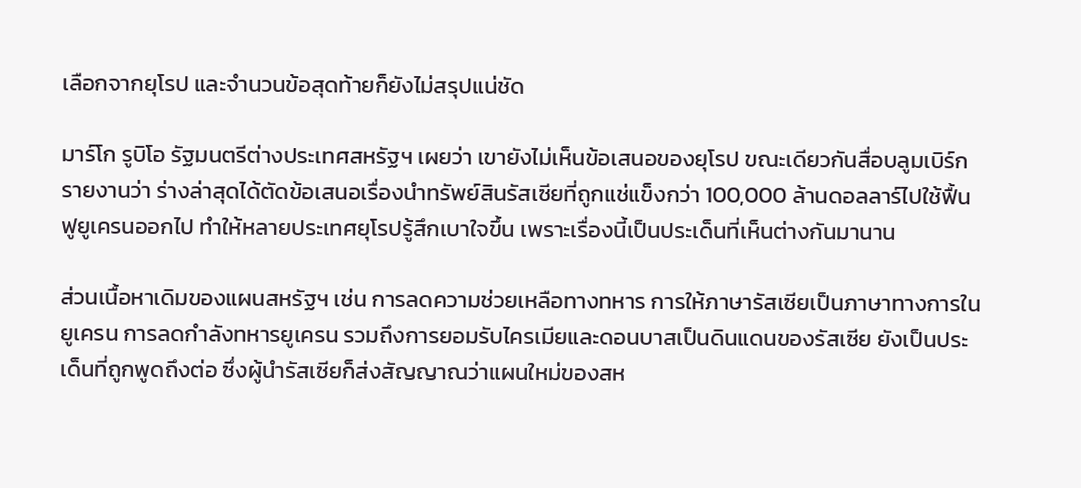เลือกจากยุโรป และจำนวนข้อสุดท้ายก็ยังไม่สรุปแน่ชัด

มาร์โก รูบิโอ รัฐมนตรีต่างประเทศสหรัฐฯ เผยว่า เขายังไม่เห็นข้อเสนอของยุโรป ขณะเดียวกันสื่อบลูมเบิร์กรายงานว่า ร่างล่าสุดได้ตัดข้อเสนอเรื่องนำทรัพย์สินรัสเซียที่ถูกแช่แข็งกว่า 100,000 ล้านดอลลาร์ไปใช้ฟื้นฟูยูเครนออกไป ทำให้หลายประเทศยุโรปรู้สึกเบาใจขึ้น เพราะเรื่องนี้เป็นประเด็นที่เห็นต่างกันมานาน

ส่วนเนื้อหาเดิมของแผนสหรัฐฯ เช่น การลดความช่วยเหลือทางทหาร การให้ภาษารัสเซียเป็นภาษาทางการในยูเครน การลดกำลังทหารยูเครน รวมถึงการยอมรับไครเมียและดอนบาสเป็นดินแดนของรัสเซีย ยังเป็นประเด็นที่ถูกพูดถึงต่อ ซึ่งผู้นำรัสเซียก็ส่งสัญญาณว่าแผนใหม่ของสห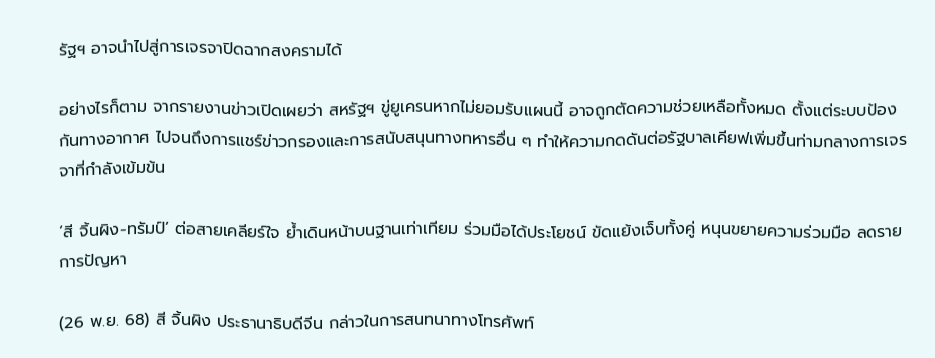รัฐฯ อาจนำไปสู่การเจรจาปิดฉากสงครามได้

อย่างไรก็ตาม จากรายงานข่าวเปิดเผยว่า สหรัฐฯ ขู่ยูเครนหากไม่ยอมรับแผนนี้ อาจถูกตัดความช่วยเหลือทั้งหมด ตั้งแต่ระบบป้องกันทางอากาศ ไปจนถึงการแชร์ข่าวกรองและการสนับสนุนทางทหารอื่น ๆ ทำให้ความกดดันต่อรัฐบาลเคียฟเพิ่มขึ้นท่ามกลางการเจรจาที่กำลังเข้มข้น

‘สี จิ้นผิง-ทรัมป์’ ต่อสายเคลียร์ใจ ย้ำเดินหน้าบนฐานเท่าเทียม ร่วมมือได้ประโยชน์ ขัดแย้งเจ็บทั้งคู่ หนุนขยายความร่วมมือ ลดรายการปัญหา

(26 พ.ย. 68) สี จิ้นผิง ประธานาธิบดีจีน กล่าวในการสนทนาทางโทรศัพท์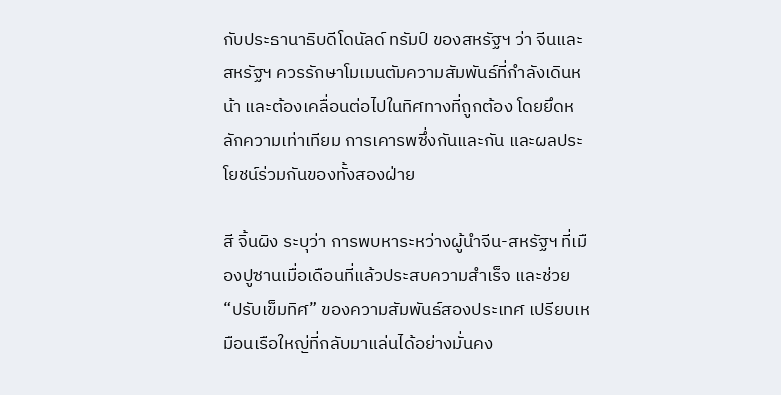กับประธานาธิบดีโดนัลด์ ทรัมป์ ของสหรัฐฯ ว่า จีนและสหรัฐฯ ควรรักษาโมเมนตัมความสัมพันธ์ที่กำลังเดินหน้า และต้องเคลื่อนต่อไปในทิศทางที่ถูกต้อง โดยยึดหลักความเท่าเทียม การเคารพซึ่งกันและกัน และผลประโยชน์ร่วมกันของทั้งสองฝ่าย

สี จิ้นผิง ระบุว่า การพบหาระหว่างผู้นำจีน-สหรัฐฯ ที่เมืองปูซานเมื่อเดือนที่แล้วประสบความสำเร็จ และช่วย “ปรับเข็มทิศ” ของความสัมพันธ์สองประเทศ เปรียบเหมือนเรือใหญ่ที่กลับมาแล่นได้อย่างมั่นคง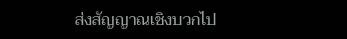ส่งสัญญาณเชิงบวกไป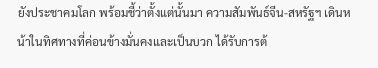ยังประชาคมโลก พร้อมชี้ว่าตั้งแต่นั้นมา ความสัมพันธ์จีน-สหรัฐฯ เดินหน้าในทิศทางที่ค่อนข้างมั่นคงและเป็นบวก ได้รับการต้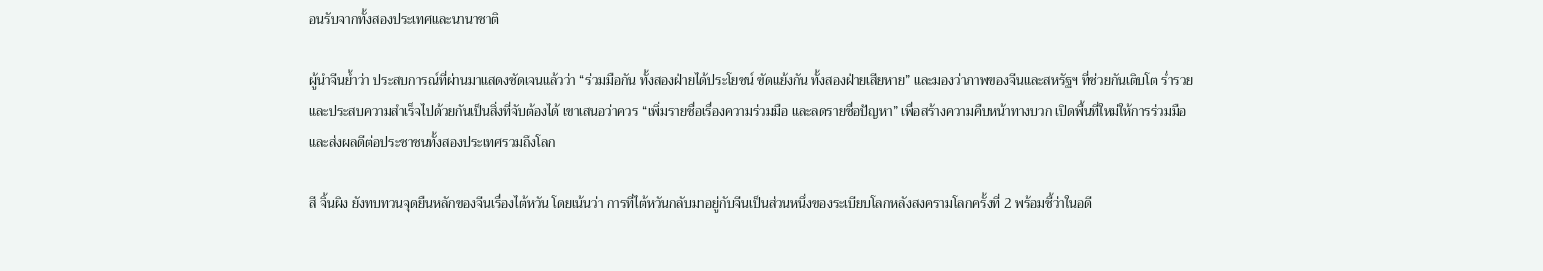อนรับจากทั้งสองประเทศและนานาชาติ

ผู้นำจีนย้ำว่า ประสบการณ์ที่ผ่านมาแสดงชัดเจนแล้วว่า “ร่วมมือกัน ทั้งสองฝ่ายได้ประโยชน์ ขัดแย้งกัน ทั้งสองฝ่ายเสียหาย” และมองว่าภาพของจีนและสหรัฐฯ ที่ช่วยกันเติบโต ร่ำรวย และประสบความสำเร็จไปด้วยกันเป็นสิ่งที่จับต้องได้ เขาเสนอว่าควร “เพิ่มรายชื่อเรื่องความร่วมมือ และลดรายชื่อปัญหา” เพื่อสร้างความคืบหน้าทางบวก เปิดพื้นที่ใหม่ให้การร่วมมือ และส่งผลดีต่อประชาชนทั้งสองประเทศรวมถึงโลก

สี จิ้นผิง ยังทบทวนจุดยืนหลักของจีนเรื่องไต้หวัน โดยเน้นว่า การที่ไต้หวันกลับมาอยู่กับจีนเป็นส่วนหนึ่งของระเบียบโลกหลังสงครามโลกครั้งที่ 2 พร้อมชี้ว่าในอดี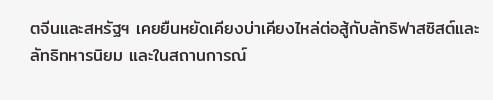ตจีนและสหรัฐฯ เคยยืนหยัดเคียงบ่าเคียงไหล่ต่อสู้กับลัทธิฟาสซิสต์และลัทธิทหารนิยม และในสถานการณ์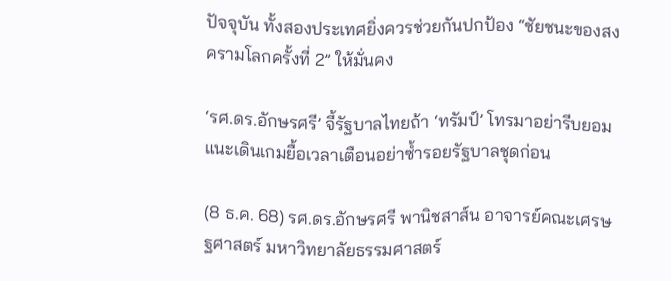ปัจจุบัน ทั้งสองประเทศยิ่งควรช่วยกันปกป้อง “ชัยชนะของสงครามโลกครั้งที่ 2” ให้มั่นคง

‘รศ.ดร.อักษรศรี’ จี้รัฐบาลไทยถ้า ‘ทรัมป์’ โทรมาอย่ารีบยอม แนะเดินเกมยื้อเวลาเตือนอย่าซ้ำรอยรัฐบาลชุดก่อน

(8 ธ.ค. 68) รศ.ดร.อักษรศรี พานิชสาส์น อาจารย์คณะเศรษฐศาสตร์ มหาวิทยาลัยธรรมศาสตร์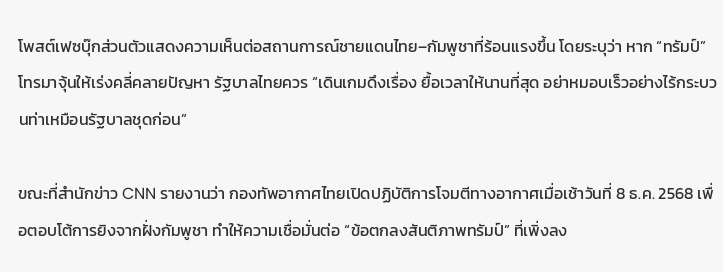โพสต์เฟซบุ๊กส่วนตัวแสดงความเห็นต่อสถานการณ์ชายแดนไทย–กัมพูชาที่ร้อนแรงขึ้น โดยระบุว่า หาก “ทรัมป์” โทรมาจุ้นให้เร่งคลี่คลายปัญหา รัฐบาลไทยควร “เดินเกมดึงเรื่อง ยื้อเวลาให้นานที่สุด อย่าหมอบเร็วอย่างไร้กระบวนท่าเหมือนรัฐบาลชุดก่อน”

ขณะที่สำนักข่าว CNN รายงานว่า กองทัพอากาศไทยเปิดปฏิบัติการโจมตีทางอากาศเมื่อเช้าวันที่ 8 ธ.ค. 2568 เพื่อตอบโต้การยิงจากฝั่งกัมพูชา ทำให้ความเชื่อมั่นต่อ “ข้อตกลงสันติภาพทรัมป์” ที่เพิ่งลง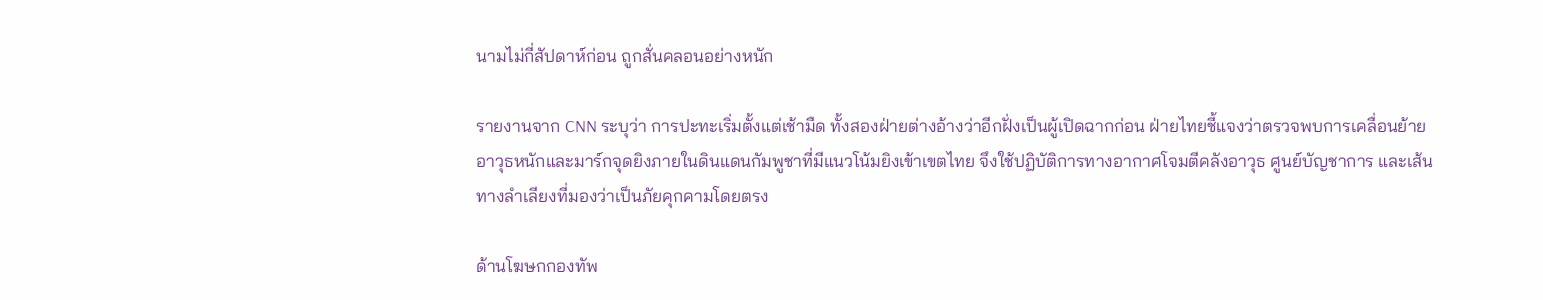นามไม่กี่สัปดาห์ก่อน ถูกสั่นคลอนอย่างหนัก

รายงานจาก CNN ระบุว่า การปะทะเริ่มตั้งแต่เช้ามืด ทั้งสองฝ่ายต่างอ้างว่าอีกฝั่งเป็นผู้เปิดฉากก่อน ฝ่ายไทยชี้แจงว่าตรวจพบการเคลื่อนย้ายอาวุธหนักและมาร์กจุดยิงภายในดินแดนกัมพูชาที่มีแนวโน้มยิงเข้าเขตไทย จึงใช้ปฏิบัติการทางอากาศโจมตีคลังอาวุธ ศูนย์บัญชาการ และเส้นทางลำเลียงที่มองว่าเป็นภัยคุกคามโดยตรง

ด้านโฆษกกองทัพ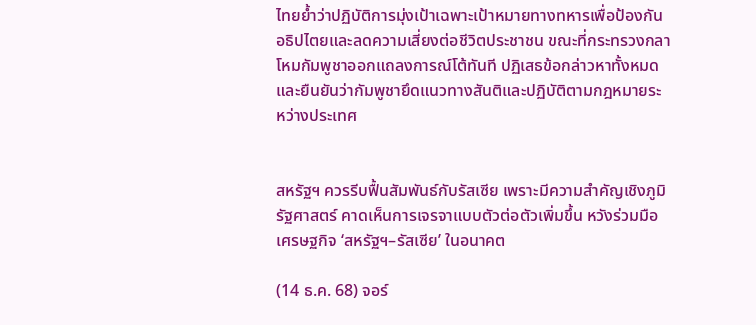ไทยย้ำว่าปฏิบัติการมุ่งเป้าเฉพาะเป้าหมายทางทหารเพื่อป้องกันอธิปไตยและลดความเสี่ยงต่อชีวิตประชาชน ขณะที่กระทรวงกลาโหมกัมพูชาออกแถลงการณ์โต้ทันที ปฏิเสธข้อกล่าวหาทั้งหมด และยืนยันว่ากัมพูชายึดแนวทางสันติและปฏิบัติตามกฎหมายระหว่างประเทศ


สหรัฐฯ ควรรีบฟื้นสัมพันธ์กับรัสเซีย เพราะมีความสำคัญเชิงภูมิรัฐศาสตร์ คาดเห็นการเจรจาแบบตัวต่อตัวเพิ่มขึ้น หวังร่วมมือเศรษฐกิจ ‘สหรัฐฯ–รัสเซีย’ ในอนาคต

(14 ธ.ค. 68) จอร์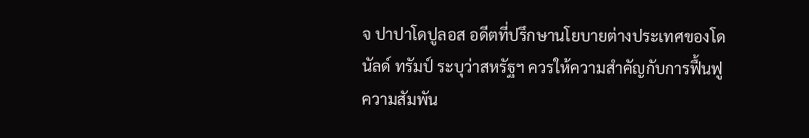จ ปาปาโดปูลอส อดีตที่ปรึกษานโยบายต่างประเทศของโดนัลด์ ทรัมป์ ระบุว่าสหรัฐฯ ควรให้ความสำคัญกับการฟื้นฟูความสัมพัน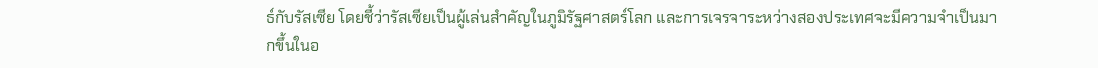ธ์กับรัสเซีย โดยชี้ว่ารัสเซียเป็นผู้เล่นสำคัญในภูมิรัฐศาสตร์โลก และการเจรจาระหว่างสองประเทศจะมีความจำเป็นมากขึ้นในอ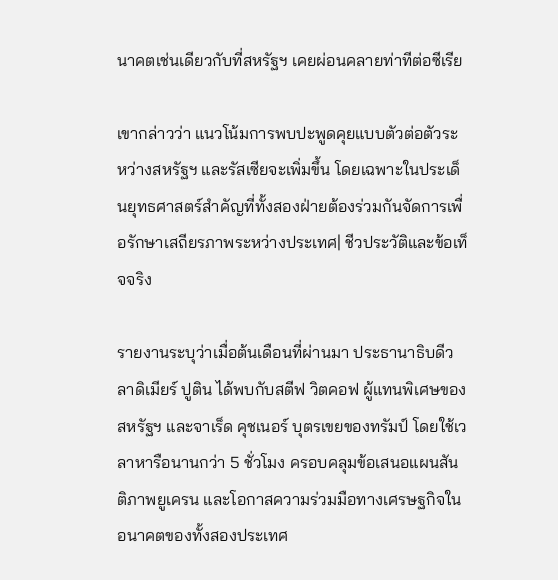นาคตเช่นเดียวกับที่สหรัฐฯ เคยผ่อนคลายท่าทีต่อซีเรีย

เขากล่าวว่า แนวโน้มการพบปะพูดคุยแบบตัวต่อตัวระหว่างสหรัฐฯ และรัสเซียจะเพิ่มขึ้น โดยเฉพาะในประเด็นยุทธศาสตร์สำคัญที่ทั้งสองฝ่ายต้องร่วมกันจัดการเพื่อรักษาเสถียรภาพระหว่างประเทศ| ชีวประวัติและข้อเท็จจริง

รายงานระบุว่าเมื่อต้นเดือนที่ผ่านมา ประธานาธิบดีวลาดิเมียร์ ปูติน ได้พบกับสตีฟ วิตคอฟ ผู้แทนพิเศษของสหรัฐฯ และจาเร็ด คุชเนอร์ บุตรเขยของทรัมป์ โดยใช้เวลาหารือนานกว่า 5 ชั่วโมง ครอบคลุมข้อเสนอแผนสันติภาพยูเครน และโอกาสความร่วมมือทางเศรษฐกิจในอนาคตของทั้งสองประเทศ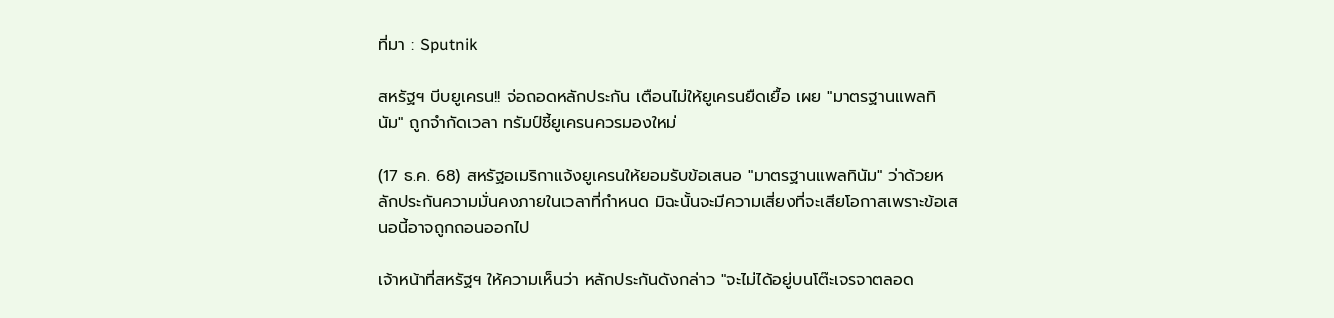ที่มา : Sputnik

สหรัฐฯ บีบยูเครน!! จ่อถอดหลักประกัน เตือนไม่ให้ยูเครนยืดเยื้อ เผย "มาตรฐานแพลทินัม" ถูกจำกัดเวลา ทรัมป์ชี้ยูเครนควรมองใหม่

(17 ธ.ค. 68) สหรัฐอเมริกาแจ้งยูเครนให้ยอมรับข้อเสนอ "มาตรฐานแพลทินัม" ว่าด้วยหลักประกันความมั่นคงภายในเวลาที่กำหนด มิฉะนั้นจะมีความเสี่ยงที่จะเสียโอกาสเพราะข้อเสนอนี้อาจถูกถอนออกไป

เจ้าหน้าที่สหรัฐฯ ให้ความเห็นว่า หลักประกันดังกล่าว "จะไม่ได้อยู่บนโต๊ะเจรจาตลอด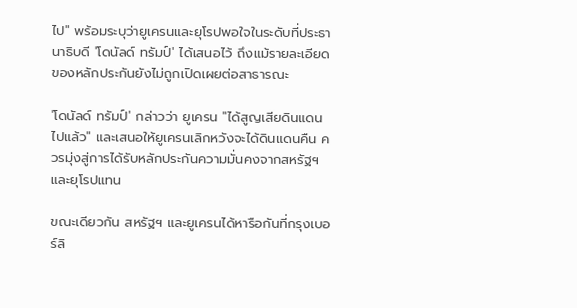ไป" พร้อมระบุว่ายูเครนและยุโรปพอใจในระดับที่ประธานาธิบดี 'โดนัลด์ ทรัมป์' ได้เสนอไว้ ถึงแม้รายละเอียดของหลักประกันยังไม่ถูกเปิดเผยต่อสาธารณะ

'โดนัลด์ ทรัมป์' กล่าวว่า ยูเครน "ได้สูญเสียดินแดนไปแล้ว" และเสนอให้ยูเครนเลิกหวังจะได้ดินแดนคืน ควรมุ่งสู่การได้รับหลักประกันความมั่นคงจากสหรัฐฯ และยุโรปแทน

ขณะเดียวกัน สหรัฐฯ และยูเครนได้หารือกันที่กรุงเบอร์ลิ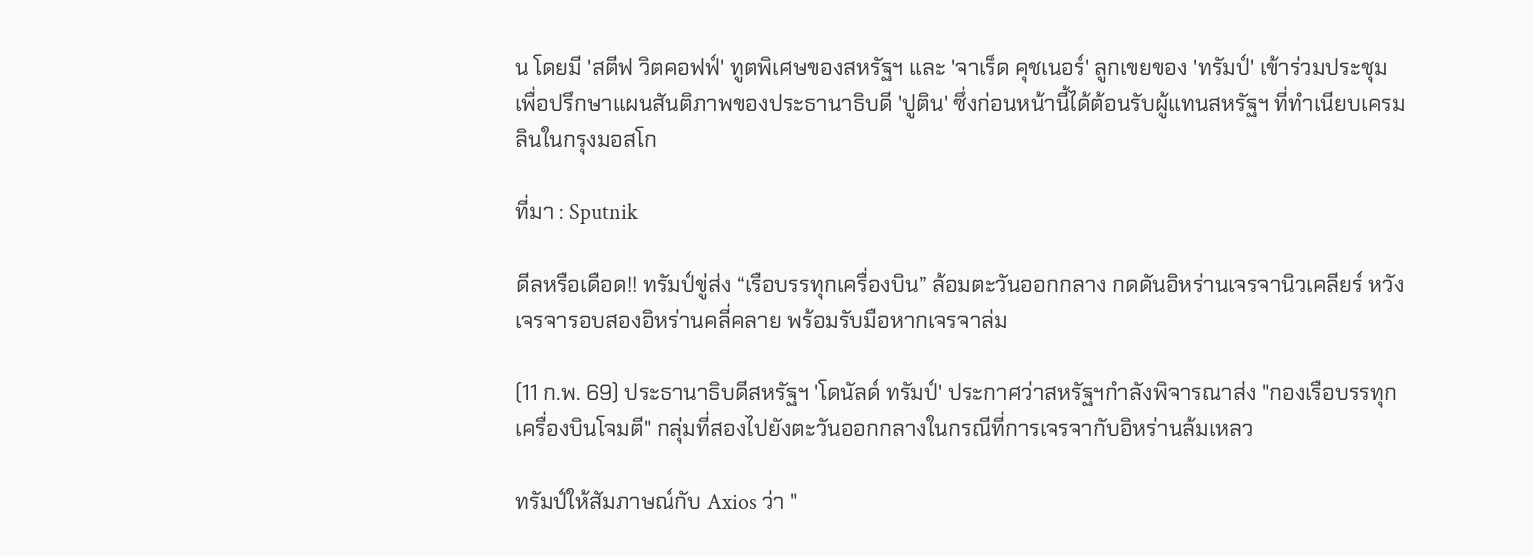น โดยมี 'สตีฟ วิตคอฟฟ์' ทูตพิเศษของสหรัฐฯ และ 'จาเร็ด คุชเนอร์' ลูกเขยของ 'ทรัมป์' เข้าร่วมประชุม เพื่อปรึกษาแผนสันติภาพของประธานาธิบดี 'ปูติน' ซึ่งก่อนหน้านี้ได้ต้อนรับผู้แทนสหรัฐฯ ที่ทำเนียบเครมลินในกรุงมอสโก

ที่มา : Sputnik

ดีลหรือเดือด!! ทรัมป์ขู่ส่ง “เรือบรรทุกเครื่องบิน” ล้อมตะวันออกกลาง กดดันอิหร่านเจรจานิวเคลียร์ หวังเจรจารอบสองอิหร่านคลี่คลาย พร้อมรับมือหากเจรจาล่ม

(11 ก.พ. 69) ประธานาธิบดีสหรัฐฯ 'โดนัลด์ ทรัมป์' ประกาศว่าสหรัฐฯกำลังพิจารณาส่ง "กองเรือบรรทุกเครื่องบินโจมตี" กลุ่มที่สองไปยังตะวันออกกลางในกรณีที่การเจรจากับอิหร่านล้มเหลว

ทรัมป์ให้สัมภาษณ์กับ Axios ว่า "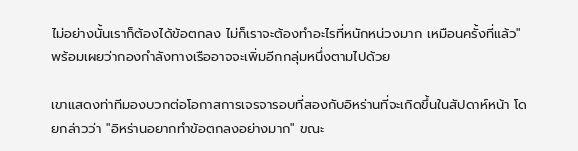ไม่อย่างนั้นเราก็ต้องได้ข้อตกลง ไม่ก็เราจะต้องทำอะไรที่หนักหน่วงมาก เหมือนครั้งที่แล้ว" พร้อมเผยว่ากองกำลังทางเรืออาจจะเพิ่มอีกกลุ่มหนึ่งตามไปด้วย

เขาแสดงท่าทีมองบวกต่อโอกาสการเจรจารอบที่สองกับอิหร่านที่จะเกิดขึ้นในสัปดาห์หน้า โดยกล่าวว่า "อิหร่านอยากทำข้อตกลงอย่างมาก" ขณะ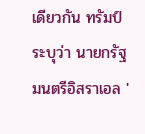เดียวกัน ทรัมป์ระบุว่า นายกรัฐมนตรีอิสราเอล '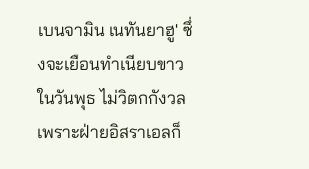เบนจามิน เนทันยาฮู' ซึ่งจะเยือนทำเนียบขาวในวันพุธ ไม่วิตกกังวล เพราะฝ่ายอิสราเอลก็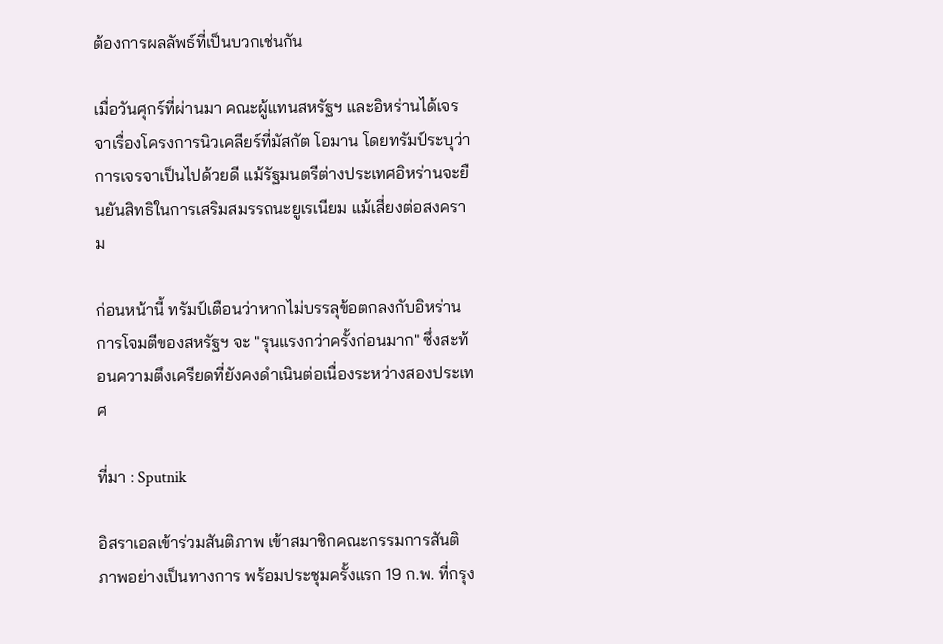ต้องการผลลัพธ์ที่เป็นบวกเช่นกัน

เมื่อวันศุกร์ที่ผ่านมา คณะผู้แทนสหรัฐฯ และอิหร่านได้เจรจาเรื่องโครงการนิวเคลียร์ที่มัสกัต โอมาน โดยทรัมป์ระบุว่าการเจรจาเป็นไปด้วยดี แม้รัฐมนตรีต่างประเทศอิหร่านจะยืนยันสิทธิในการเสริมสมรรถนะยูเรเนียม แม้เสี่ยงต่อสงคราม

ก่อนหน้านี้ ทรัมป์เตือนว่าหากไม่บรรลุข้อตกลงกับอิหร่าน การโจมตีของสหรัฐฯ จะ "รุนแรงกว่าครั้งก่อนมาก" ซึ่งสะท้อนความตึงเครียดที่ยังคงดำเนินต่อเนื่องระหว่างสองประเทศ

ที่มา : Sputnik

อิสราเอลเข้าร่วมสันติภาพ เข้าสมาชิกคณะกรรมการสันติภาพอย่างเป็นทางการ พร้อมประชุมครั้งแรก 19 ก.พ. ที่กรุง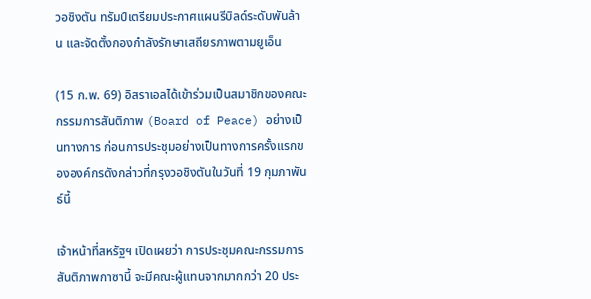วอชิงตัน ทรัมป์เตรียมประกาศแผนรีบิลด์ระดับพันล้าน และจัดตั้งกองกำลังรักษาเสถียรภาพตามยูเอ็น

(15 ก.พ. 69) อิสราเอลได้เข้าร่วมเป็นสมาชิกของคณะกรรมการสันติภาพ (Board of Peace) อย่างเป็นทางการ ก่อนการประชุมอย่างเป็นทางการครั้งแรกขององค์กรดังกล่าวที่กรุงวอชิงตันในวันที่ 19 กุมภาพันธ์นี้

เจ้าหน้าที่สหรัฐฯ เปิดเผยว่า การประชุมคณะกรรมการสันติภาพกาซานี้ จะมีคณะผู้แทนจากมากกว่า 20 ประ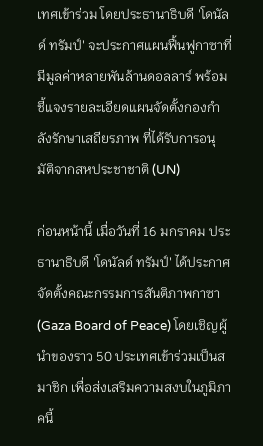เทศเข้าร่วม โดยประธานาธิบดี 'โดนัลด์ ทรัมป์' จะประกาศแผนฟื้นฟูกาซาที่มีมูลค่าหลายพันล้านดอลลาร์ พร้อมชี้แจงรายละเอียดแผนจัดตั้งกองกำลังรักษาเสถียรภาพ ที่ได้รับการอนุมัติจากสหประชาชาติ (UN)

ก่อนหน้านี้ เมื่อวันที่ 16 มกราคม ประธานาธิบดี 'โดนัลด์ ทรัมป์' ได้ประกาศจัดตั้งคณะกรรมการสันติภาพกาซา (Gaza Board of Peace) โดยเชิญผู้นำของราว 50 ประเทศเข้าร่วมเป็นสมาชิก เพื่อส่งเสริมความสงบในภูมิภาคนี้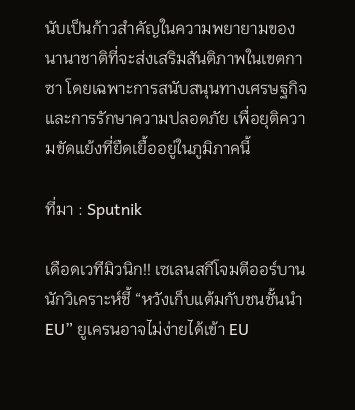นับเป็นก้าวสำคัญในความพยายามของนานาชาติที่จะส่งเสริมสันติภาพในเขตกาซา โดยเฉพาะการสนับสนุนทางเศรษฐกิจและการรักษาความปลอดภัย เพื่อยุติความขัดแย้งที่ยืดเยื้ออยู่ในภูมิภาคนี้

ที่มา : Sputnik

เดือดเวทีมิวนิก!! เซเลนสกีโจมตีออร์บาน นักวิเคราะห์ชี้ “หวังเก็บแต้มกับชนชั้นนำ EU” ยูเครนอาจไม่ง่ายได้เข้า EU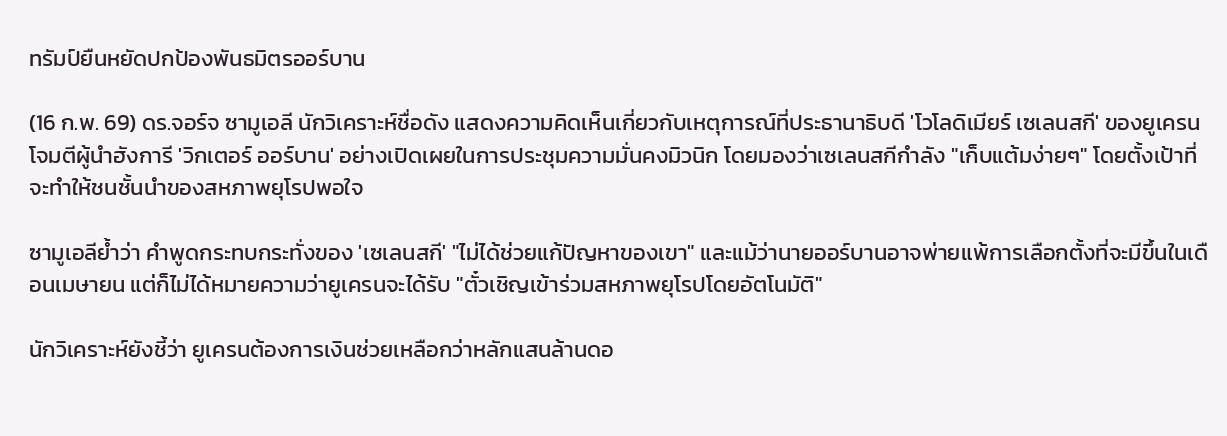ทรัมป์ยืนหยัดปกป้องพันธมิตรออร์บาน

(16 ก.พ. 69) ดร.จอร์จ ซามูเอลี นักวิเคราะห์ชื่อดัง แสดงความคิดเห็นเกี่ยวกับเหตุการณ์ที่ประธานาธิบดี 'โวโลดิเมียร์ เซเลนสกี' ของยูเครนโจมตีผู้นำฮังการี 'วิกเตอร์ ออร์บาน' อย่างเปิดเผยในการประชุมความมั่นคงมิวนิก โดยมองว่าเซเลนสกีกำลัง "เก็บแต้มง่ายๆ" โดยตั้งเป้าที่จะทำให้ชนชั้นนำของสหภาพยุโรปพอใจ

ซามูเอลีย้ำว่า คำพูดกระทบกระทั่งของ 'เซเลนสกี' "ไม่ได้ช่วยแก้ปัญหาของเขา" และแม้ว่านายออร์บานอาจพ่ายแพ้การเลือกตั้งที่จะมีขึ้นในเดือนเมษายน แต่ก็ไม่ได้หมายความว่ายูเครนจะได้รับ "ตั๋วเชิญเข้าร่วมสหภาพยุโรปโดยอัตโนมัติ"

นักวิเคราะห์ยังชี้ว่า ยูเครนต้องการเงินช่วยเหลือกว่าหลักแสนล้านดอ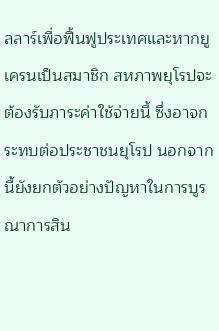ลลาร์เพื่อฟื้นฟูประเทศและหากยูเครนเป็นสมาชิก สหภาพยุโรปจะต้องรับภาระค่าใช้จ่ายนี้ ซึ่งอาจกระทบต่อประชาชนยุโรป นอกจากนี้ยังยกตัวอย่างปัญหาในการบูรณาการสิน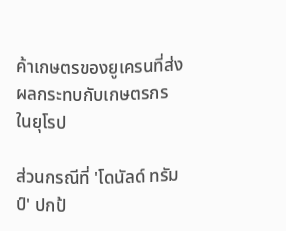ค้าเกษตรของยูเครนที่ส่งผลกระทบกับเกษตรกรในยุโรป

ส่วนกรณีที่ 'โดนัลด์ ทรัมป์' ปกป้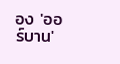อง 'ออร์บาน'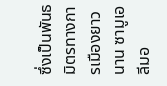ซึ่งเป็นพันธมิตรทางการเมืองยาวนาน ซามูเอลีมอ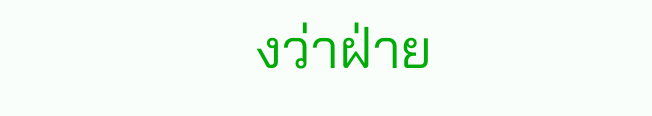งว่าฝ่าย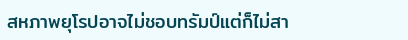สหภาพยุโรปอาจไม่ชอบทรัมป์แต่ก็ไม่สา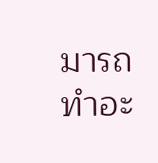มารถทำอะ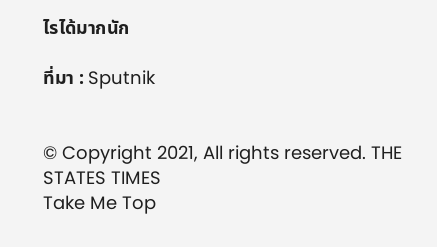ไรได้มากนัก

ที่มา : Sputnik


© Copyright 2021, All rights reserved. THE STATES TIMES
Take Me Top